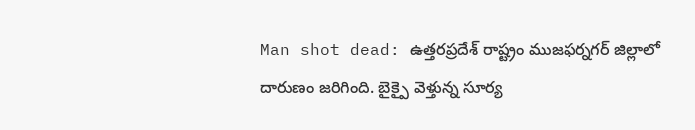Man shot dead: ఉత్తరప్రదేశ్ రాష్ట్రం ముజఫర్నగర్ జిల్లాలో దారుణం జరిగింది. బైక్పై వెళ్తున్న సూర్య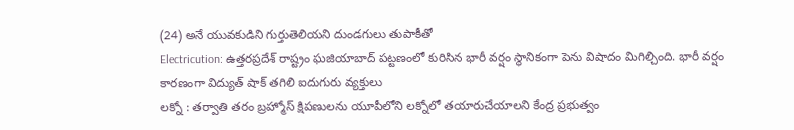(24) అనే యువకుడిని గుర్తుతెలియని దుండగులు తుపాకీతో
Electricution: ఉత్తరప్రదేశ్ రాష్ట్రం ఘజియాబాద్ పట్టణంలో కురిసిన భారీ వర్షం స్థానికంగా పెను విషాదం మిగిల్చింది. భారీ వర్షం కారణంగా విద్యుత్ షాక్ తగిలి ఐదుగురు వ్యక్తులు
లక్నో : తర్వాతి తరం బ్రహ్మోస్ క్షిపణులను యూపీలోని లక్నోలో తయారుచేయాలని కేంద్ర ప్రభుత్వం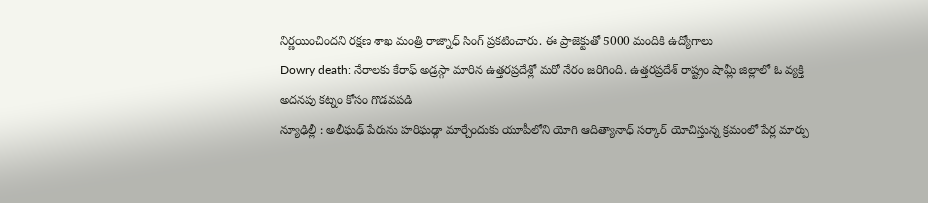నిర్ణయించిందని రక్షణ శాఖ మంత్రి రాజ్నాధ్ సింగ్ ప్రకటించారు. ఈ ప్రాజెక్టుతో 5000 మందికి ఉద్యోగాలు
Dowry death: నేరాలకు కేరాఫ్ అడ్రస్గా మారిన ఉత్తరప్రదేశ్లో మరో నేరం జరిగింది. ఉత్తరప్రదేశ్ రాష్ట్రం షామ్లీ జిల్లాలో ఓ వ్యక్తి అదనపు కట్నం కోసం గొడవపడి
న్యూఢిల్లీ : అలీఘఢ్ పేరును హరిఘఢ్గా మార్చేందుకు యూపీలోని యోగి ఆదిత్యానాధ్ సర్కార్ యోచిస్తున్న క్రమంలో పేర్ల మార్పు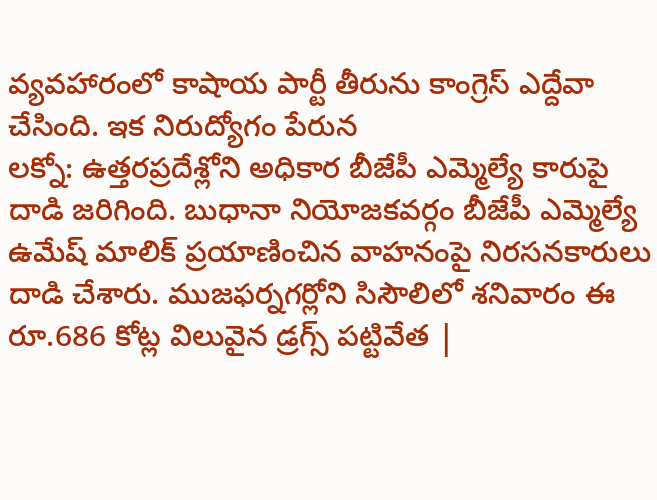వ్యవహారంలో కాషాయ పార్టీ తీరును కాంగ్రెస్ ఎద్దేవా చేసింది. ఇక నిరుద్యోగం పేరున
లక్నో: ఉత్తరప్రదేశ్లోని అధికార బీజేపీ ఎమ్మెల్యే కారుపై దాడి జరిగింది. బుధానా నియోజకవర్గం బీజేపీ ఎమ్మెల్యే ఉమేష్ మాలిక్ ప్రయాణించిన వాహనంపై నిరసనకారులు దాడి చేశారు. ముజఫర్నగర్లోని సిసౌలిలో శనివారం ఈ
రూ.686 కోట్ల విలువైన డ్రగ్స్ పట్టివేత |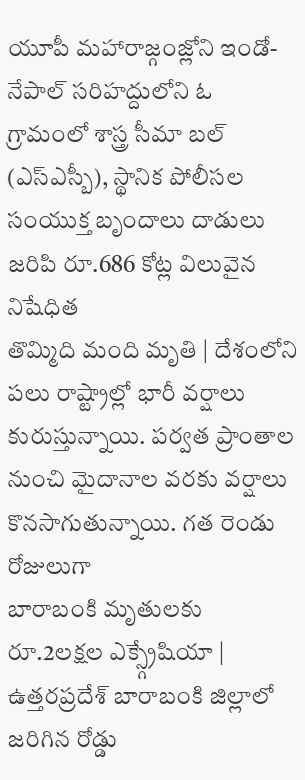యూపీ మహారాజ్గంజ్లోని ఇండో-నేపాల్ సరిహద్దులోని ఓ గ్రామంలో శాస్త్ర సీమా బల్ (ఎస్ఎస్బీ), స్థానిక పోలీసల సంయుక్త బృందాలు దాడులు జరిపి రూ.686 కోట్ల విలువైన నిషేధిత
తొమ్మిది మంది మృతి | దేశంలోని పలు రాష్ట్రాల్లో భారీ వర్షాలు కురుస్తున్నాయి. పర్వత ప్రాంతాల నుంచి మైదానాల వరకు వర్షాలు కొనసాగుతున్నాయి. గత రెండు రోజులుగా
బారాబంకి మృతులకు రూ.2లక్షల ఎక్స్గ్రేషియా | ఉత్తరప్రదేశ్ బారాబంకి జిల్లాలో జరిగిన రోడ్డు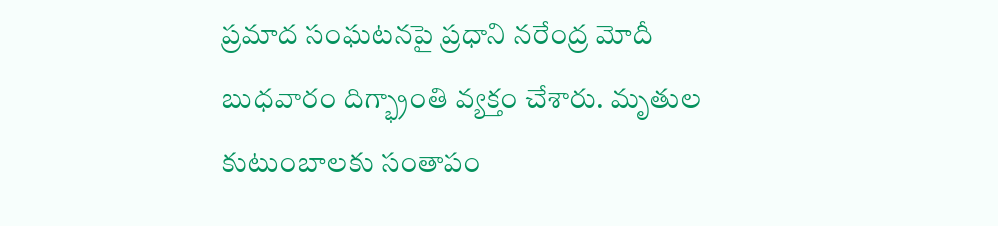ప్రమాద సంఘటనపై ప్రధాని నరేంద్ర మోదీ బుధవారం దిగ్భ్రాంతి వ్యక్తం చేశారు. మృతుల కుటుంబాలకు సంతాపం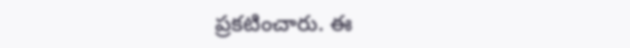ప్రకటించారు. ఈ